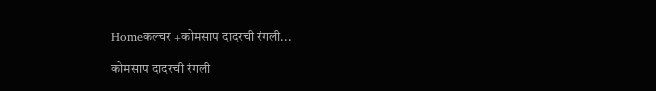Homeकल्चर +कोमसाप दादरची रंगली...

कोमसाप दादरची रंगली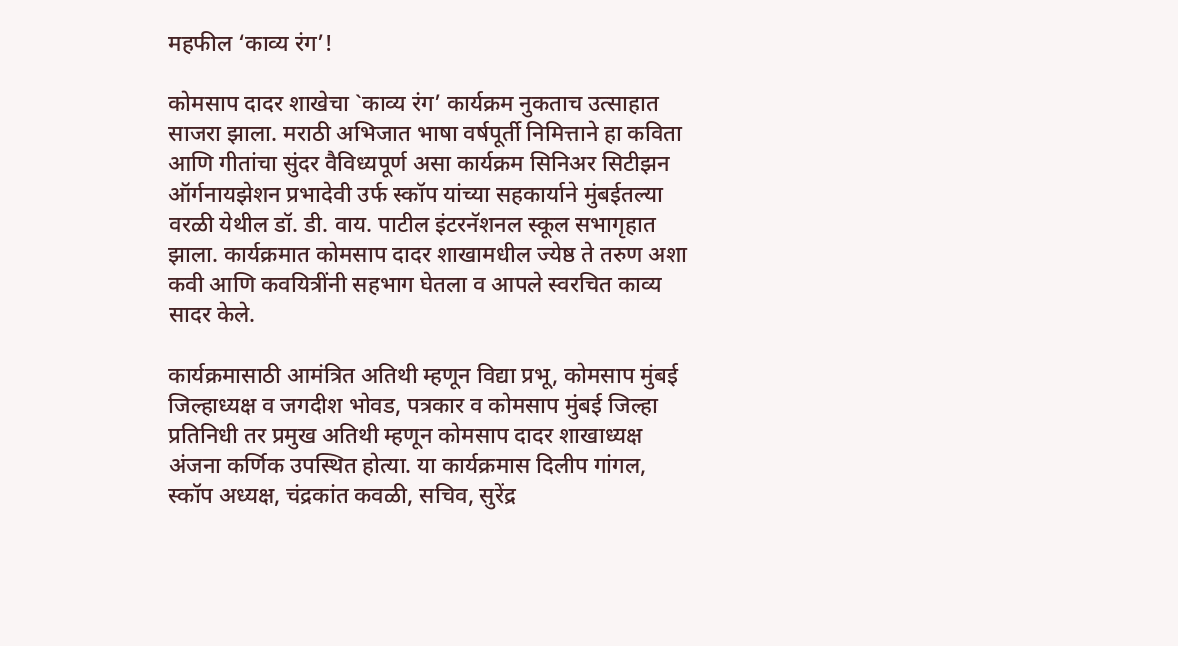महफील ‘काव्य रंग’!

कोमसाप दादर शाखेचा `काव्य रंग’ कार्यक्रम नुकताच उत्साहात साजरा झाला. मराठी अभिजात भाषा वर्षपूर्ती निमित्ताने हा कविता आणि गीतांचा सुंदर वैविध्यपूर्ण असा कार्यक्रम सिनिअर सिटीझन ऑर्गनायझेशन प्रभादेवी उर्फ स्कॉप यांच्या सहकार्याने मुंबईतल्या वरळी येथील डॉ. डी. वाय. पाटील इंटरनॅशनल स्कूल सभागृहात झाला. कार्यक्रमात कोमसाप दादर शाखामधील ज्येष्ठ ते तरुण अशा कवी आणि कवयित्रींनी सहभाग घेतला व आपले स्वरचित काव्य सादर केले.

कार्यक्रमासाठी आमंत्रित अतिथी म्हणून विद्या प्रभू, कोमसाप मुंबई जिल्हाध्यक्ष व जगदीश भोवड, पत्रकार व कोमसाप मुंबई जिल्हा प्रतिनिधी तर प्रमुख अतिथी म्हणून कोमसाप दादर शाखाध्यक्ष अंजना कर्णिक उपस्थित होत्या. या कार्यक्रमास दिलीप गांगल, स्कॉप अध्यक्ष, चंद्रकांत कवळी, सचिव, सुरेंद्र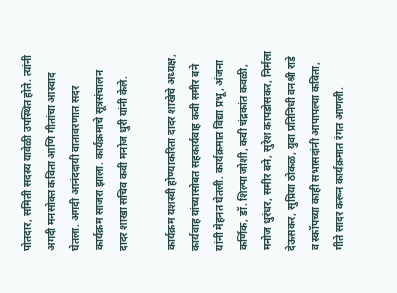पोतदार, समिती सदस्य यावेळी उपस्थित होते. त्यांनी अगदी मनसोक्त कविता आणि गीतांचा आस्वाद घेतला. अगदी आनंददायी वातावरणात सदर कार्यक्रम साजरा झाला. कार्यक्रमाचे सूत्रसंचालन दादर शाखा सचिव कवी मनोज धुरी यांनी केले.

कार्यक्रम यशस्वी होण्याकरिता दादर शाखेचे अध्यक्ष, कार्यवाह यांच्यासोबत सहकार्यवाह कवी समीर बने यांनी मेहनत घेतली. कार्यक्रमात विद्या प्रभू, अंजना कर्णिक, डॉ. शिल्पा जोशी, कवी चंद्रकांत कवळी, मनोज धुरंधर, समीर बने, सुरेश कापडोसकर, निर्मला देऊसकर, सुप्रिया ठोकळ, युवा प्रतिनिधी वनश्री राडे व स्कॉपच्या काही सभासदांनी आपापल्या कविता, गीते सादर करून कार्यक्रमात रंगत आणली.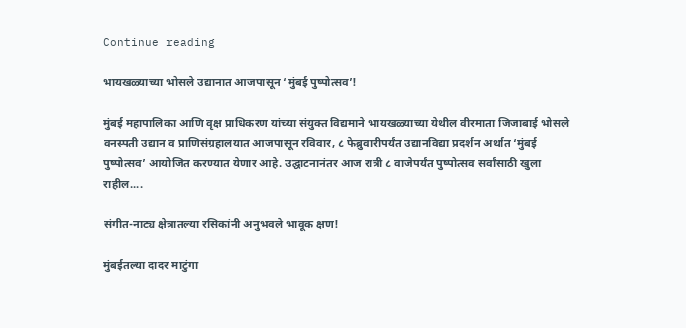Continue reading

भायखळ्याच्या भोसले उद्यानात आजपासून ‘मुंबई पुष्पोत्सव’!

मुंबई महापालिका आणि वृक्ष प्राधिकरण यांच्या संयुक्त विद्यमाने भायखळ्याच्या येथील वीरमाता जिजाबाई भोसले वनस्पती उद्यान व प्राणिसंग्रहालयात आजपासून रविवार, ८ फेब्रुवारीपर्यंत उद्यानविद्या प्रदर्शन अर्थात ‘मुंबई पुष्पोत्सव’ आयोजित करण्यात येणार आहे. उद्घाटनानंतर आज रात्री ८ वाजेपर्यंत पुष्पोत्सव सर्वांसाठी खुला राहील....

संगीत-नाट्य क्षेत्रातल्या रसिकांनी अनुभवले भावूक क्षण!

मुंबईतल्या दादर माटुंगा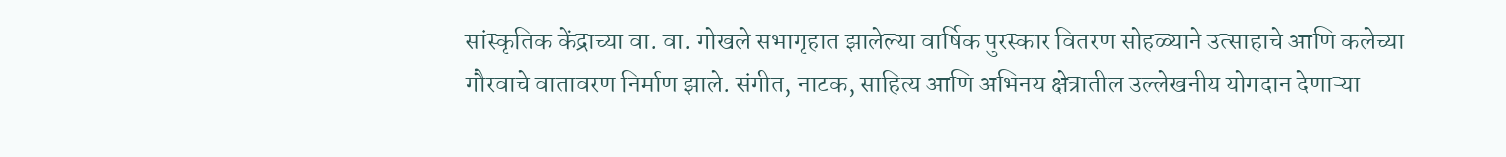सांस्कृतिक केंद्राच्या वा. वा. गोखले सभागृहात झालेल्या वार्षिक पुरस्कार वितरण सोहळ्याने उत्साहाचे आणि कलेच्या गौरवाचे वातावरण निर्माण झाले. संगीत, नाटक, साहित्य आणि अभिनय क्षेत्रातील उल्लेखनीय योगदान देणाऱ्या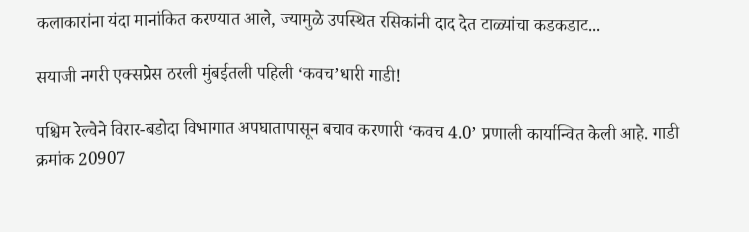कलाकारांना यंदा मानांकित करण्यात आले, ज्यामुळे उपस्थित रसिकांनी दाद देत टाळ्यांचा कडकडाट...

सयाजी नगरी एक्सप्रेस ठरली मुंबईतली पहिली ‘कवच’धारी गाडी!

पश्चिम रेल्वेने विरार-बडोदा विभागात अपघातापासून बचाव करणारी ‘कवच 4.0’ प्रणाली कार्यान्वित केली आहे. गाडी क्रमांक 20907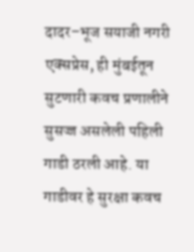दादर–भूज सयाजी नगरी एक्सप्रेस, ही मुंबईतून सुटणारी कवच प्रणालीने सुसज्ज असलेली पहिली गाडी ठरली आहे. या गाडीवर हे सुरक्षा कवच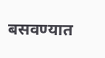बसवण्यात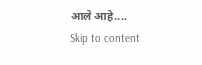आले आहे....
Skip to content